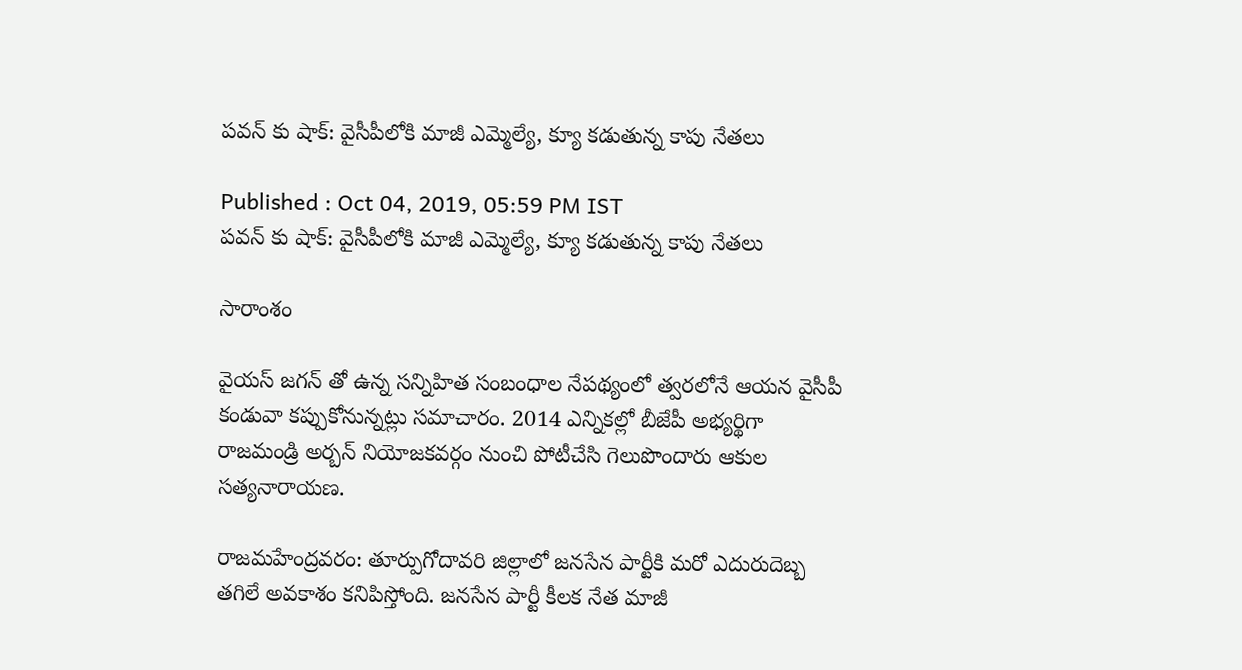పవన్ కు షాక్: వైసీపీలోకి మాజీ ఎమ్మెల్యే, క్యూ కడుతున్న కాపు నేతలు

Published : Oct 04, 2019, 05:59 PM IST
పవన్ కు షాక్: వైసీపీలోకి మాజీ ఎమ్మెల్యే, క్యూ కడుతున్న కాపు నేతలు

సారాంశం

వైయస్ జగన్ తో ఉన్న సన్నిహిత సంబంధాల నేపథ్యంలో త్వరలోనే ఆయన వైసీపీ కండువా కప్పుకోనున్నట్లు సమాచారం. 2014 ఎన్నికల్లో బీజేపీ అభ్యర్థిగా రాజమండ్రి అర్బన్ నియోజకవర్గం నుంచి పోటీచేసి గెలుపొందారు ఆకుల సత్యనారాయణ.

రాజమహేంద్రవరం: తూర్పుగోదావరి జిల్లాలో జనసేన పార్టీకి మరో ఎదురుదెబ్బ తగిలే అవకాశం కనిపిస్తోంది. జనసేన పార్టీ కీలక నేత మాజీ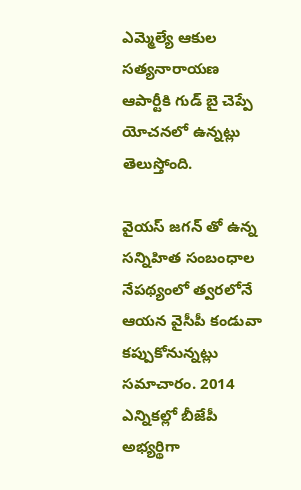ఎమ్మెల్యే ఆకుల సత్యనారాయణ ఆపార్టీకి గుడ్ బై చెప్పే యోచనలో ఉన్నట్లు తెలుస్తోంది.

వైయస్ జగన్ తో ఉన్న సన్నిహిత సంబంధాల నేపథ్యంలో త్వరలోనే ఆయన వైసీపీ కండువా కప్పుకోనున్నట్లు సమాచారం. 2014 ఎన్నికల్లో బీజేపీ అభ్యర్థిగా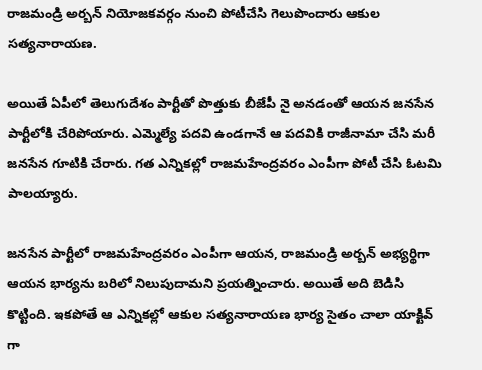రాజమండ్రి అర్బన్ నియోజకవర్గం నుంచి పోటీచేసి గెలుపొందారు ఆకుల సత్యనారాయణ.

అయితే ఏపీలో తెలుగుదేశం పార్టీతో పొత్తుకు బీజేపీ నై అనడంతో ఆయన జనసేన పార్టీలోకి చేరిపోయారు. ఎమ్మెల్యే పదవి ఉండగానే ఆ పదవికి రాజీనామా చేసి మరీ జనసేన గూటికి చేరారు. గత ఎన్నికల్లో రాజమహేంద్రవరం ఎంపీగా పోటీ చేసి ఓటమి పాలయ్యారు.

జనసేన పార్టీలో రాజమహేంద్రవరం ఎంపీగా ఆయన, రాజమండ్రి అర్బన్ అభ్యర్థిగా ఆయన భార్యను బరిలో నిలుపుదామని ప్రయత్నించారు. అయితే అది బెడిసి కొట్టింది. ఇకపోతే ఆ ఎన్నికల్లో ఆకుల సత్యనారాయణ భార్య సైతం చాలా యాక్టివ్ గా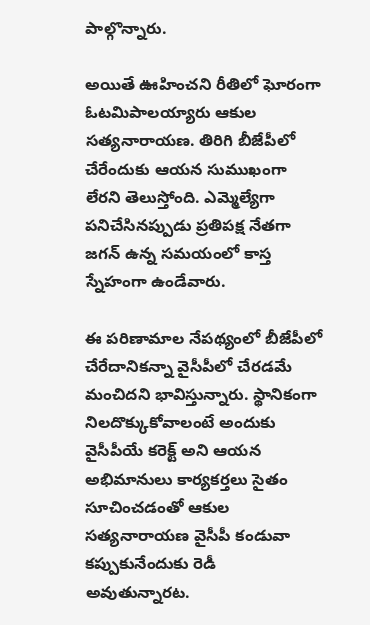పాల్గొన్నారు.

అయితే ఊహించని రీతిలో ఘోరంగా ఓటమిపాలయ్యారు ఆకుల సత్యనారాయణ. తిరిగి బీజేపీలో చేరేందుకు ఆయన సుముఖంగా లేరని తెలుస్తోంది. ఎమ్మెల్యేగా పనిచేసినప్పుడు ప్రతిపక్ష నేతగా జగన్ ఉన్న సమయంలో కాస్త స్నేహంగా ఉండేవారు.

ఈ పరిణామాల నేపథ్యంలో బీజేపీలో చేరేదానికన్నా వైసీపీలో చేరడమే మంచిదని భావిస్తున్నారు. స్థానికంగా నిలదొక్కుకోవాలంటే అందుకు వైసీపీయే కరెక్ట్ అని ఆయన అభిమానులు కార్యకర్తలు సైతం సూచించడంతో ఆకుల సత్యనారాయణ వైసీపీ కండువా కప్పుకునేందుకు రెడీ అవుతున్నారట.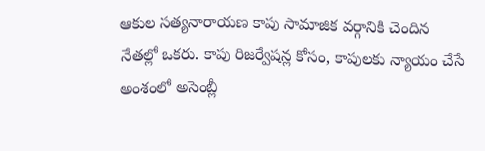ఆకుల సత్యనారాయణ కాపు సామాజిక వర్గానికి చెందిన నేతల్లో ఒకరు. కాపు రిజర్వేషన్ల కోసం, కాపులకు న్యాయం చేసే అంశంలో అసెంబ్లీ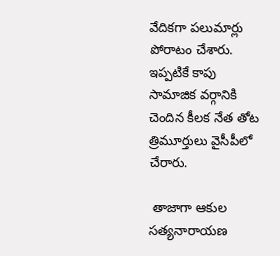వేదికగా పలుమార్లు పోరాటం చేశారు. ఇప్పటికే కాపు సామాజిక వర్గానికి చెందిన కీలక నేత తోట త్రిమూర్తులు వైసీపీలో చేరారు.

 తాజాగా ఆకుల సత్యనారాయణ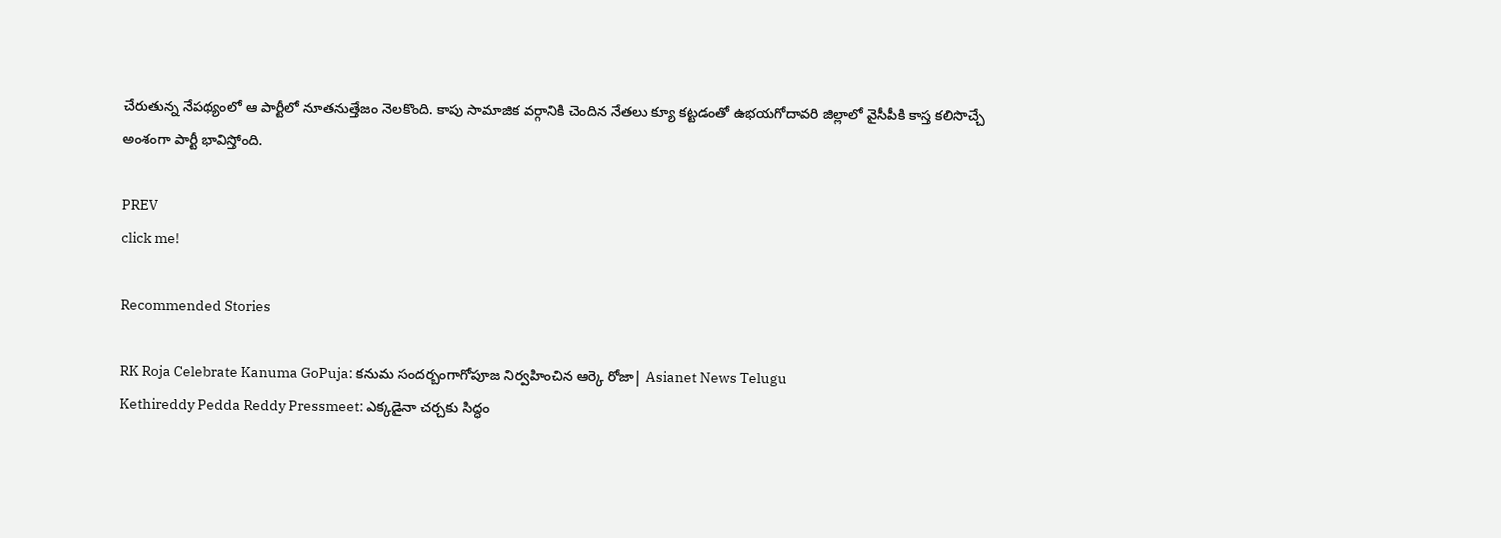చేరుతున్న నేపథ్యంలో ఆ పార్టీలో నూతనుత్తేజం నెలకొంది. కాపు సామాజిక వర్గానికి చెందిన నేతలు క్యూ కట్టడంతో ఉభయగోదావరి జిల్లాలో వైసీపీకి కాస్త కలిసొచ్చే అంశంగా పార్టీ భావిస్తోంది.

PREV
click me!

Recommended Stories

RK Roja Celebrate Kanuma GoPuja: కనుమ సందర్బంగాగోపూజ నిర్వహించిన ఆర్కె రోజా| Asianet News Telugu
Kethireddy Pedda Reddy Pressmeet: ఎక్క‌డైనా చర్చకు సిద్ధం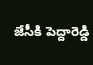జేసీకి పెద్దారెడ్డి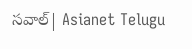స‌వాల్| Asianet Telugu